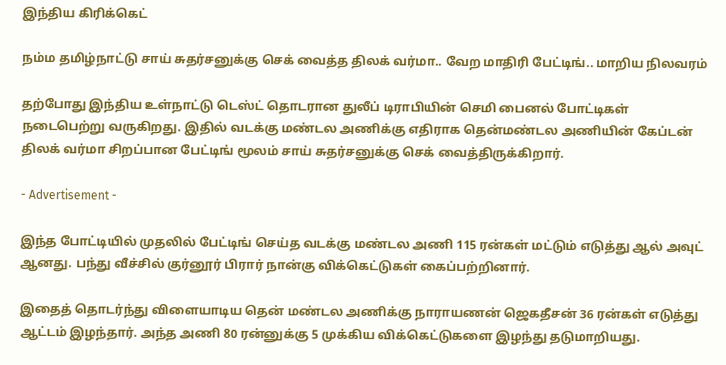இந்திய கிரிக்கெட்

நம்ம தமிழ்நாட்டு சாய் சுதர்சனுக்கு செக் வைத்த திலக் வர்மா.. வேற மாதிரி பேட்டிங்.. மாறிய நிலவரம்

தற்போது இந்திய உள்நாட்டு டெஸ்ட் தொடரான துலீப் டிராபியின் செமி பைனல் போட்டிகள் நடைபெற்று வருகிறது. இதில் வடக்கு மண்டல அணிக்கு எதிராக தென்மண்டல அணியின் கேப்டன் திலக் வர்மா சிறப்பான பேட்டிங் மூலம் சாய் சுதர்சனுக்கு செக் வைத்திருக்கிறார்.

- Advertisement -

இந்த போட்டியில் முதலில் பேட்டிங் செய்த வடக்கு மண்டல அணி 115 ரன்கள் மட்டும் எடுத்து ஆல் அவுட் ஆனது. பந்து வீச்சில் குர்னூர் பிரார் நான்கு விக்கெட்டுகள் கைப்பற்றினார்.

இதைத் தொடர்ந்து விளையாடிய தென் மண்டல அணிக்கு நாராயணன் ஜெகதீசன் 36 ரன்கள் எடுத்து ஆட்டம் இழந்தார். அந்த அணி 80 ரன்னுக்கு 5 முக்கிய விக்கெட்டுகளை இழந்து தடுமாறியது.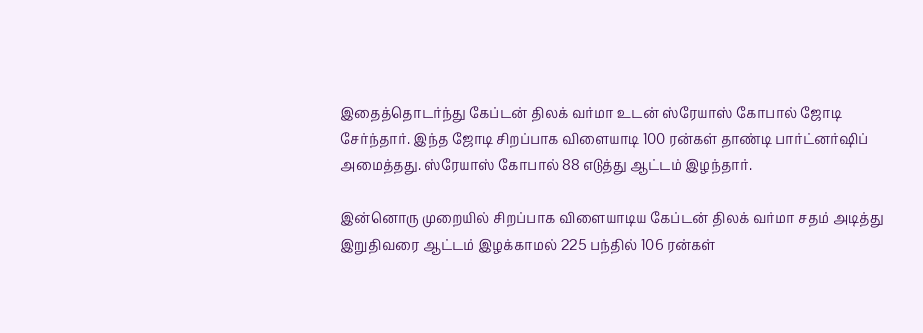இதைத்தொடர்ந்து கேப்டன் திலக் வர்மா உடன் ஸ்ரேயாஸ் கோபால் ஜோடி சேர்ந்தார். இந்த ஜோடி சிறப்பாக விளையாடி 100 ரன்கள் தாண்டி பார்ட்னர்ஷிப் அமைத்தது. ஸ்ரேயாஸ் கோபால் 88 எடுத்து ஆட்டம் இழந்தார்.

இன்னொரு முறையில் சிறப்பாக விளையாடிய கேப்டன் திலக் வர்மா சதம் அடித்து இறுதிவரை ஆட்டம் இழக்காமல் 225 பந்தில் 106 ரன்கள்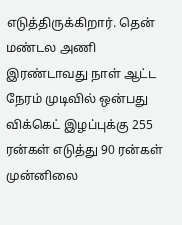எடுத்திருக்கிறார். தென் மண்டல அணி இரண்டாவது நாள் ஆட்ட நேரம் முடிவில் ஒன்பது விக்கெட் இழப்புக்கு 255 ரன்கள் எடுத்து 90 ரன்கள் முன்னிலை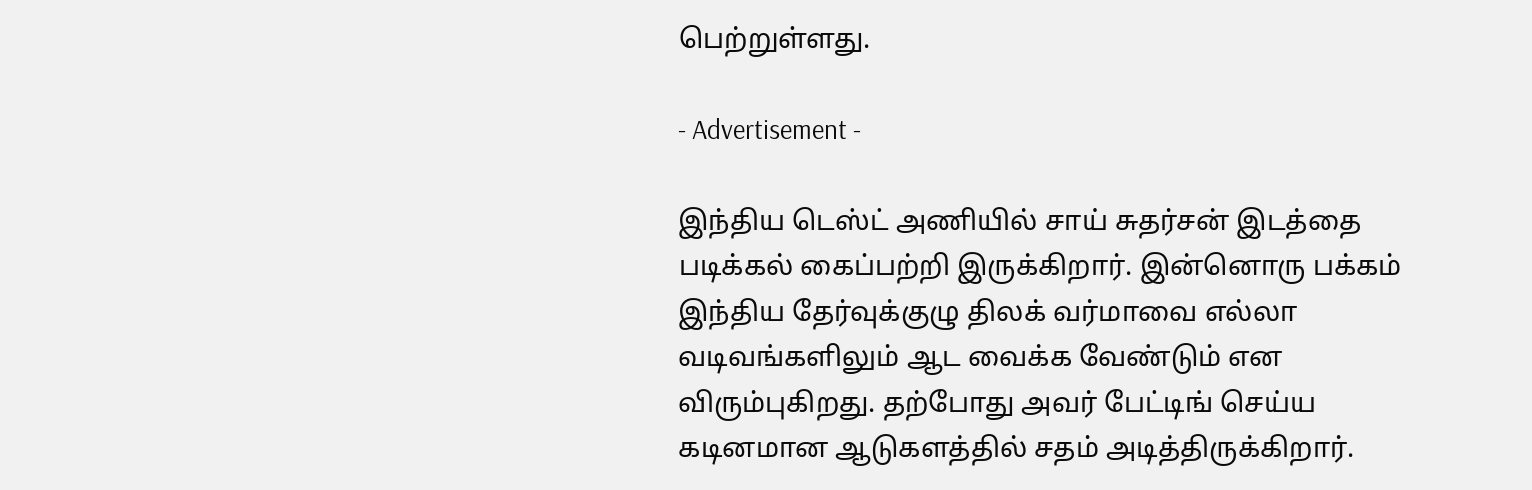பெற்றுள்ளது.

- Advertisement -

இந்திய டெஸ்ட் அணியில் சாய் சுதர்சன் இடத்தை படிக்கல் கைப்பற்றி இருக்கிறார். இன்னொரு பக்கம் இந்திய தேர்வுக்குழு திலக் வர்மாவை எல்லா வடிவங்களிலும் ஆட வைக்க வேண்டும் என விரும்புகிறது. தற்போது அவர் பேட்டிங் செய்ய கடினமான ஆடுகளத்தில் சதம் அடித்திருக்கிறார்.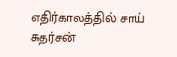எதிர்காலத்தில் சாய் சுதர்சன்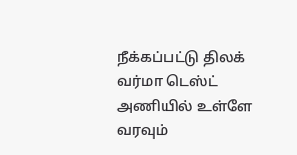நீக்கப்பட்டு திலக் வர்மா டெஸ்ட் அணியில் உள்ளே வரவும்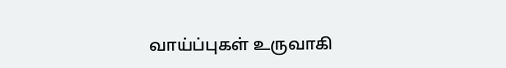வாய்ப்புகள் உருவாகி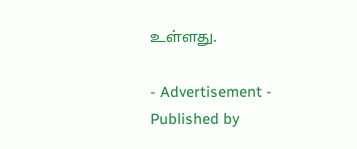உள்ளது.

- Advertisement -
Published by